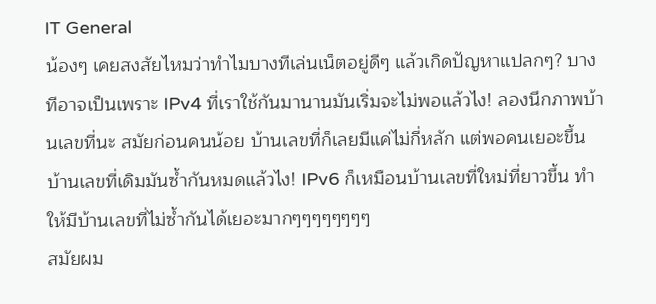IT General
น้องๆ เคยสงสัยไหมว่าทำไมบางทีเล่นเน็ตอยู่ดีๆ แล้วเกิดปัญหาแปลกๆ? บางทีอาจเป็นเพราะ IPv4 ที่เราใช้กันมานานมันเริ่มจะไม่พอแล้วไง! ลองนึกภาพบ้านเลขที่นะ สมัยก่อนคนน้อย บ้านเลขที่ก็เลยมีแค่ไม่กี่หลัก แต่พอคนเยอะขึ้น บ้านเลขที่เดิมมันซ้ำกันหมดแล้วไง! IPv6 ก็เหมือนบ้านเลขที่ใหม่ที่ยาวขึ้น ทำให้มีบ้านเลขที่ไม่ซ้ำกันได้เยอะมากๆๆๆๆๆๆๆๆ
สมัยผม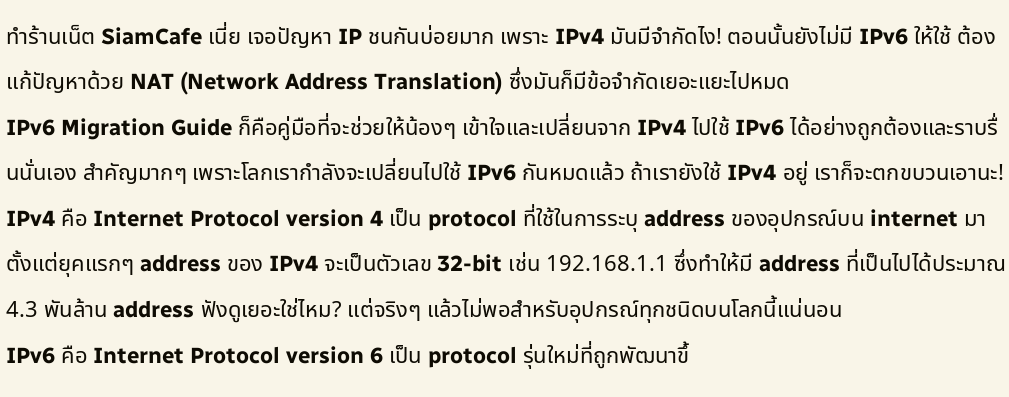ทำร้านเน็ต SiamCafe เนี่ย เจอปัญหา IP ชนกันบ่อยมาก เพราะ IPv4 มันมีจำกัดไง! ตอนนั้นยังไม่มี IPv6 ให้ใช้ ต้องแก้ปัญหาด้วย NAT (Network Address Translation) ซึ่งมันก็มีข้อจำกัดเยอะแยะไปหมด
IPv6 Migration Guide ก็คือคู่มือที่จะช่วยให้น้องๆ เข้าใจและเปลี่ยนจาก IPv4 ไปใช้ IPv6 ได้อย่างถูกต้องและราบรื่นนั่นเอง สำคัญมากๆ เพราะโลกเรากำลังจะเปลี่ยนไปใช้ IPv6 กันหมดแล้ว ถ้าเรายังใช้ IPv4 อยู่ เราก็จะตกขบวนเอานะ!
IPv4 คือ Internet Protocol version 4 เป็น protocol ที่ใช้ในการระบุ address ของอุปกรณ์บน internet มาตั้งแต่ยุคแรกๆ address ของ IPv4 จะเป็นตัวเลข 32-bit เช่น 192.168.1.1 ซึ่งทำให้มี address ที่เป็นไปได้ประมาณ 4.3 พันล้าน address ฟังดูเยอะใช่ไหม? แต่จริงๆ แล้วไม่พอสำหรับอุปกรณ์ทุกชนิดบนโลกนี้แน่นอน
IPv6 คือ Internet Protocol version 6 เป็น protocol รุ่นใหม่ที่ถูกพัฒนาขึ้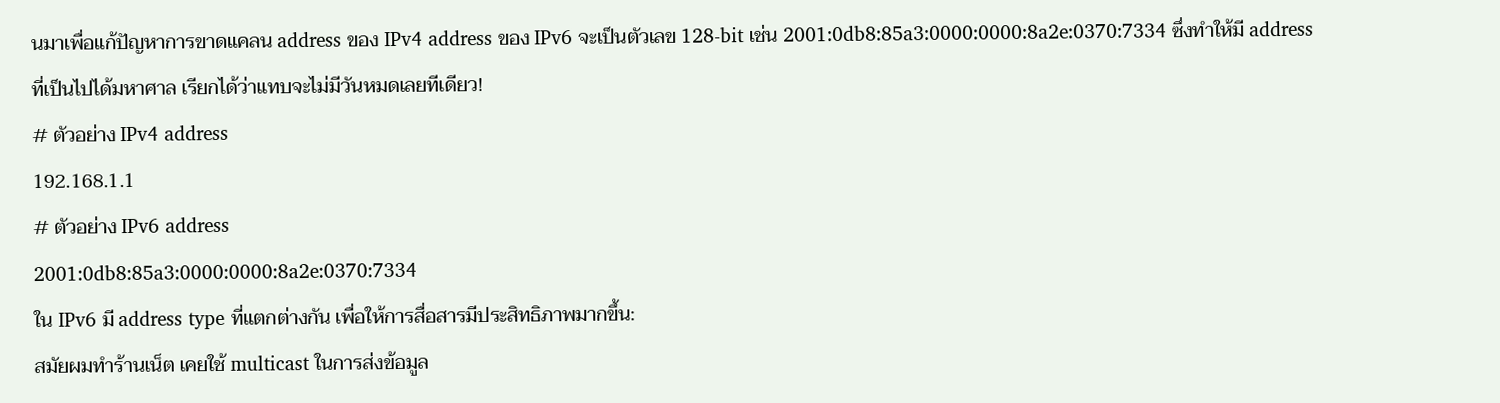นมาเพื่อแก้ปัญหาการขาดแคลน address ของ IPv4 address ของ IPv6 จะเป็นตัวเลข 128-bit เช่น 2001:0db8:85a3:0000:0000:8a2e:0370:7334 ซึ่งทำให้มี address ที่เป็นไปได้มหาศาล เรียกได้ว่าแทบจะไม่มีวันหมดเลยทีเดียว!
# ตัวอย่าง IPv4 address
192.168.1.1
# ตัวอย่าง IPv6 address
2001:0db8:85a3:0000:0000:8a2e:0370:7334
ใน IPv6 มี address type ที่แตกต่างกัน เพื่อให้การสื่อสารมีประสิทธิภาพมากขึ้น:
สมัยผมทำร้านเน็ต เคยใช้ multicast ในการส่งข้อมูล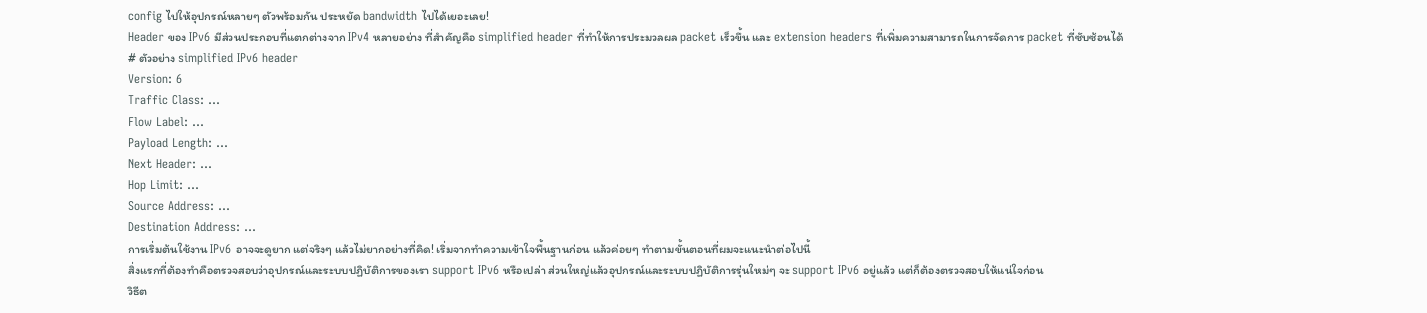config ไปให้อุปกรณ์หลายๆ ตัวพร้อมกัน ประหยัด bandwidth ไปได้เยอะเลย!
Header ของ IPv6 มีส่วนประกอบที่แตกต่างจาก IPv4 หลายอย่าง ที่สำคัญคือ simplified header ที่ทำให้การประมวลผล packet เร็วขึ้น และ extension headers ที่เพิ่มความสามารถในการจัดการ packet ที่ซับซ้อนได้
# ตัวอย่าง simplified IPv6 header
Version: 6
Traffic Class: ...
Flow Label: ...
Payload Length: ...
Next Header: ...
Hop Limit: ...
Source Address: ...
Destination Address: ...
การเริ่มต้นใช้งาน IPv6 อาจจะดูยาก แต่จริงๆ แล้วไม่ยากอย่างที่คิด! เริ่มจากทำความเข้าใจพื้นฐานก่อน แล้วค่อยๆ ทำตามขั้นตอนที่ผมจะแนะนำต่อไปนี้
สิ่งแรกที่ต้องทำคือตรวจสอบว่าอุปกรณ์และระบบปฏิบัติการของเรา support IPv6 หรือเปล่า ส่วนใหญ่แล้วอุปกรณ์และระบบปฏิบัติการรุ่นใหม่ๆ จะ support IPv6 อยู่แล้ว แต่ก็ต้องตรวจสอบให้แน่ใจก่อน
วิธีต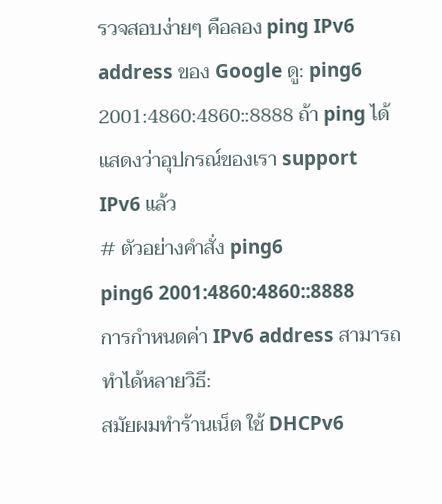รวจสอบง่ายๆ คือลอง ping IPv6 address ของ Google ดู: ping6 2001:4860:4860::8888 ถ้า ping ได้ แสดงว่าอุปกรณ์ของเรา support IPv6 แล้ว
# ตัวอย่างคำสั่ง ping6
ping6 2001:4860:4860::8888
การกำหนดค่า IPv6 address สามารถทำได้หลายวิธี:
สมัยผมทำร้านเน็ต ใช้ DHCPv6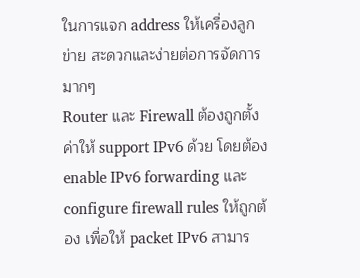ในการแจก address ให้เครื่องลูกข่าย สะดวกและง่ายต่อการจัดการมากๆ
Router และ Firewall ต้องถูกตั้งค่าให้ support IPv6 ด้วย โดยต้อง enable IPv6 forwarding และ configure firewall rules ให้ถูกต้อง เพื่อให้ packet IPv6 สามาร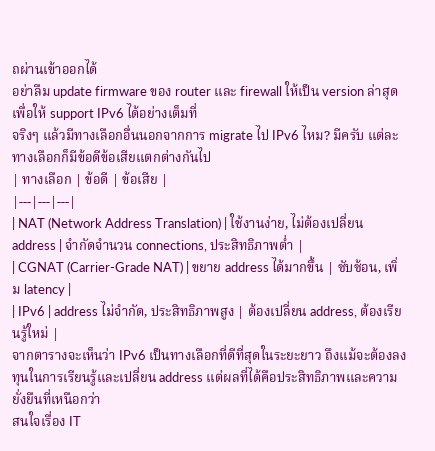ถผ่านเข้าออกได้
อย่าลืม update firmware ของ router และ firewall ให้เป็น version ล่าสุด เพื่อให้ support IPv6 ได้อย่างเต็มที่
จริงๆ แล้วมีทางเลือกอื่นนอกจากการ migrate ไป IPv6 ไหม? มีครับ แต่ละทางเลือกก็มีข้อดีข้อเสียแตกต่างกันไป
| ทางเลือก | ข้อดี | ข้อเสีย |
|---|---|---|
| NAT (Network Address Translation) | ใช้งานง่าย, ไม่ต้องเปลี่ยน address | จำกัดจำนวน connections, ประสิทธิภาพต่ำ |
| CGNAT (Carrier-Grade NAT) | ขยาย address ได้มากขึ้น | ซับซ้อน, เพิ่ม latency |
| IPv6 | address ไม่จำกัด, ประสิทธิภาพสูง | ต้องเปลี่ยน address, ต้องเรียนรู้ใหม่ |
จากตารางจะเห็นว่า IPv6 เป็นทางเลือกที่ดีที่สุดในระยะยาว ถึงแม้จะต้องลงทุนในการเรียนรู้และเปลี่ยน address แต่ผลที่ได้คือประสิทธิภาพและความยั่งยืนที่เหนือกว่า
สนใจเรื่อง IT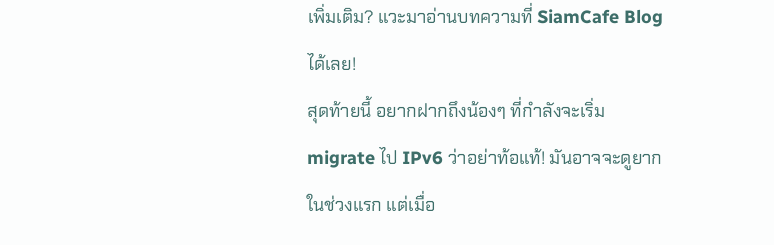เพิ่มเติม? แวะมาอ่านบทความที่ SiamCafe Blog ได้เลย!
สุดท้ายนี้ อยากฝากถึงน้องๆ ที่กำลังจะเริ่ม migrate ไป IPv6 ว่าอย่าท้อแท้! มันอาจจะดูยากในช่วงแรก แต่เมื่อ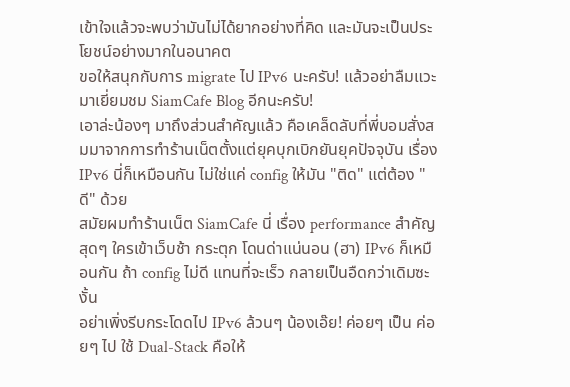เข้าใจแล้วจะพบว่ามันไม่ได้ยากอย่างที่คิด และมันจะเป็นประโยชน์อย่างมากในอนาคต
ขอให้สนุกกับการ migrate ไป IPv6 นะครับ! แล้วอย่าลืมแวะมาเยี่ยมชม SiamCafe Blog อีกนะครับ!
เอาล่ะน้องๆ มาถึงส่วนสำคัญแล้ว คือเคล็ดลับที่พี่บอมสั่งสมมาจากการทำร้านเน็ตตั้งแต่ยุคบุกเบิกยันยุคปัจจุบัน เรื่อง IPv6 นี่ก็เหมือนกัน ไม่ใช่แค่ config ให้มัน "ติด" แต่ต้อง "ดี" ด้วย
สมัยผมทำร้านเน็ต SiamCafe นี่ เรื่อง performance สำคัญสุดๆ ใครเข้าเว็บช้า กระตุก โดนด่าแน่นอน (ฮา) IPv6 ก็เหมือนกัน ถ้า config ไม่ดี แทนที่จะเร็ว กลายเป็นอืดกว่าเดิมซะงั้น
อย่าเพิ่งรีบกระโดดไป IPv6 ล้วนๆ น้องเอ๊ย! ค่อยๆ เป็น ค่อยๆ ไป ใช้ Dual-Stack คือให้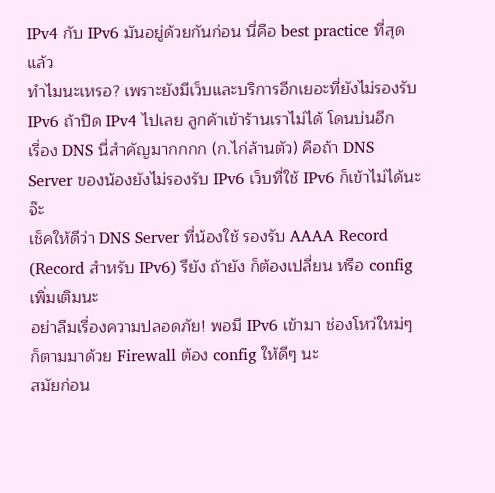IPv4 กับ IPv6 มันอยู่ด้วยกันก่อน นี่คือ best practice ที่สุดแล้ว
ทำไมนะเหรอ? เพราะยังมีเว็บและบริการอีกเยอะที่ยังไม่รองรับ IPv6 ถ้าปิด IPv4 ไปเลย ลูกค้าเข้าร้านเราไม่ได้ โดนบ่นอีก
เรื่อง DNS นี่สำคัญมากกกก (ก.ไก่ล้านตัว) คือถ้า DNS Server ของน้องยังไม่รองรับ IPv6 เว็บที่ใช้ IPv6 ก็เข้าไม่ได้นะจ๊ะ
เช็คให้ดีว่า DNS Server ที่น้องใช้ รองรับ AAAA Record (Record สำหรับ IPv6) รึยัง ถ้ายัง ก็ต้องเปลี่ยน หรือ config เพิ่มเติมนะ
อย่าลืมเรื่องความปลอดภัย! พอมี IPv6 เข้ามา ช่องโหว่ใหม่ๆ ก็ตามมาด้วย Firewall ต้อง config ให้ดีๆ นะ
สมัยก่อน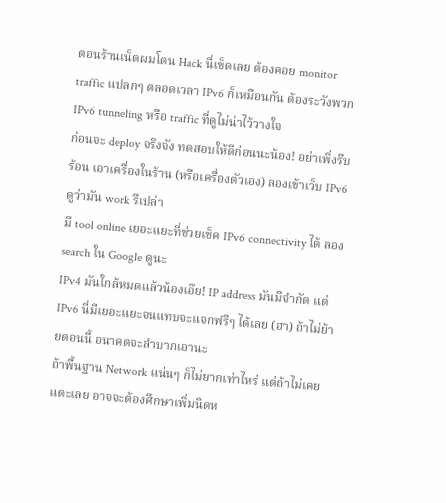ตอนร้านเน็ตผมโดน Hack นี่เข็ดเลย ต้องคอย monitor traffic แปลกๆ ตลอดเวลา IPv6 ก็เหมือนกัน ต้องระวังพวก IPv6 tunneling หรือ traffic ที่ดูไม่น่าไว้วางใจ
ก่อนจะ deploy จริงจัง ทดสอบให้ดีก่อนนะน้อง! อย่าเพิ่งรีบร้อน เอาเครื่องในร้าน (หรือเครื่องตัวเอง) ลองเข้าเว็บ IPv6 ดูว่ามัน work รึเปล่า
มี tool online เยอะแยะที่ช่วยเช็ค IPv6 connectivity ได้ ลอง search ใน Google ดูนะ
IPv4 มันใกล้หมดแล้วน้องเอ๊ย! IP address มันมีจำกัด แต่ IPv6 นี่มีเยอะแยะจนแทบจะแจกฟรีๆ ได้เลย (ฮา) ถ้าไม่ย้ายตอนนี้ อนาคตจะลำบากเอานะ
ถ้าพื้นฐาน Network แน่นๆ ก็ไม่ยากเท่าไหร่ แต่ถ้าไม่เคยแตะเลย อาจจะต้องศึกษาเพิ่มนิดห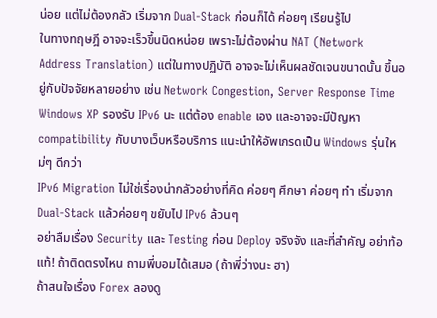น่อย แต่ไม่ต้องกลัว เริ่มจาก Dual-Stack ก่อนก็ได้ ค่อยๆ เรียนรู้ไป
ในทางทฤษฎี อาจจะเร็วขึ้นนิดหน่อย เพราะไม่ต้องผ่าน NAT (Network Address Translation) แต่ในทางปฏิบัติ อาจจะไม่เห็นผลชัดเจนขนาดนั้น ขึ้นอยู่กับปัจจัยหลายอย่าง เช่น Network Congestion, Server Response Time
Windows XP รองรับ IPv6 นะ แต่ต้อง enable เอง และอาจจะมีปัญหา compatibility กับบางเว็บหรือบริการ แนะนำให้อัพเกรดเป็น Windows รุ่นใหม่ๆ ดีกว่า
IPv6 Migration ไม่ใช่เรื่องน่ากลัวอย่างที่คิด ค่อยๆ ศึกษา ค่อยๆ ทำ เริ่มจาก Dual-Stack แล้วค่อยๆ ขยับไป IPv6 ล้วนๆ
อย่าลืมเรื่อง Security และ Testing ก่อน Deploy จริงจัง และที่สำคัญ อย่าท้อแท้! ถ้าติดตรงไหน ถามพี่บอมได้เสมอ (ถ้าพี่ว่างนะ ฮา)
ถ้าสนใจเรื่อง Forex ลองดู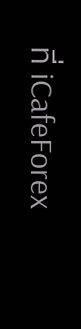ที่ iCafeForex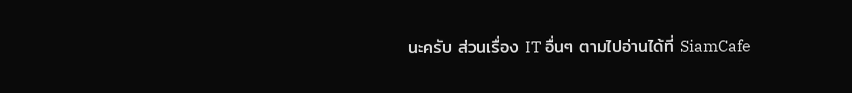นะครับ ส่วนเรื่อง IT อื่นๆ ตามไปอ่านได้ที่ SiamCafe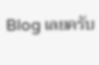Blog เลยครับ